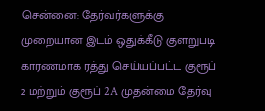சென்னை: தேர்வர்களுக்கு முறையான இடம் ஒதுக்கீடு குளறுபடி காரணமாக ரத்து செய்யப்பட்ட குரூப் 2 மற்றும் குரூப் 2A முதன்மை தேர்வு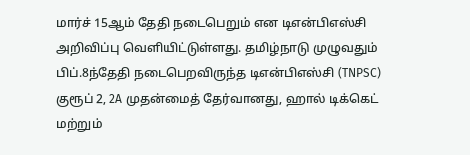மார்ச் 15ஆம் தேதி நடைபெறும் என டிஎன்பிஎஸ்சி அறிவிப்பு வெளியிட்டுள்ளது. தமிழ்நாடு முழுவதும் பிப்.8ந்தேதி நடைபெறவிருந்த டிஎன்பிஎஸ்சி (TNPSC) குரூப் 2, 2A முதன்மைத் தேர்வானது, ஹால் டிக்கெட் மற்றும்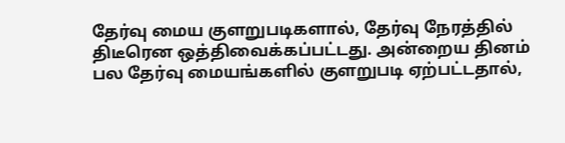தேர்வு மைய குளறுபடிகளால், தேர்வு நேரத்தில் திடீரென ஒத்திவைக்கப்பட்டது. அன்றைய தினம் பல தேர்வு மையங்களில் குளறுபடி ஏற்பட்டதால்,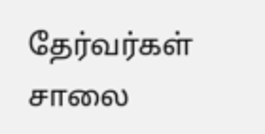தேர்வர்கள் சாலை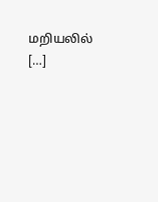மறியலில் […]